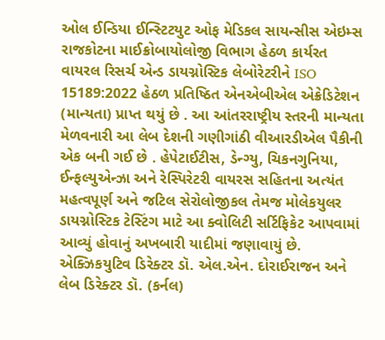ઓલ ઈન્ડિયા ઈન્સ્ટિટયુટ ઓફ મેડિકલ સાયન્સીસ એઇમ્સ રાજકોટના માઈક્રોબાયોલોજી વિભાગ હેઠળ કાર્યરત વાયરલ રિસર્ચ એન્ડ ડાયગ્નોસ્ટિક લેબોરેટરીને ISO 15189:2022 હેઠળ પ્રતિષ્ઠિત એનએબીએલ એક્રેડિટેશન (માન્યતા) પ્રાપ્ત થયું છે . આ આંતરરાષ્ટ્રીય સ્તરની માન્યતા મેળવનારી આ લેબ દેશની ગણીગાંઠી વીઆરડીએલ પૈકીની એક બની ગઈ છે . હેપેટાઈટીસ, ડેન્ગ્યુ, ચિકનગુનિયા, ઈન્ફલ્યુએન્ઝા અને રેસ્પિરેટરી વાયરસ સહિતના અત્યંત મહત્વપૂર્ણ અને જટિલ સેરોલોજીકલ તેમજ મોલેકયુલર ડાયગ્નોસ્ટિક ટેસ્ટિંગ માટે આ ક્વોલિટી સર્ટિફિકેટ આપવામાં આવ્યું હોવાનું અખબારી યાદીમાં જણાવાયું છે. એક્ઝિકયુટિવ ડિરેક્ટર ડૉ. એલ.એન. દોરાઈરાજન અને લેબ ડિરેક્ટર ડૉ. (કર્નલ)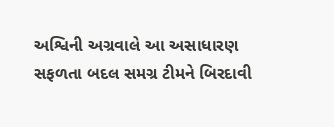અશ્વિની અગ્રવાલે આ અસાધારણ સફળતા બદલ સમગ્ર ટીમને બિરદાવી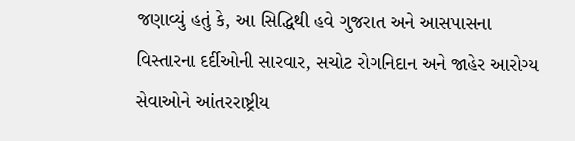જણાવ્યું હતું કે, આ સિદ્ધિથી હવે ગુજરાત અને આસપાસના વિસ્તારના દર્દીઓની સારવાર, સચોટ રોગનિદાન અને જાહેર આરોગ્ય સેવાઓને આંતરરાષ્ટ્રીય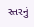સ્તરનું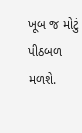ખૂબ જ મોટું પીઠબળ મળશે.